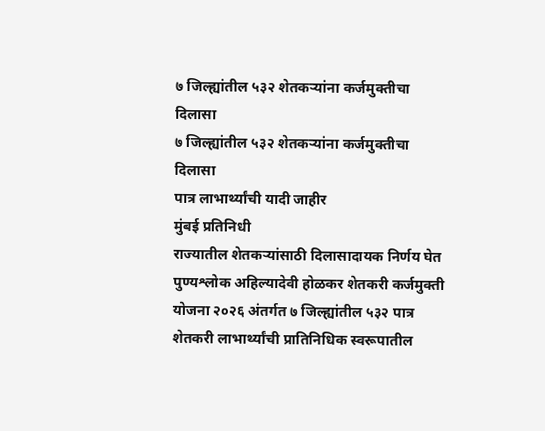७ जिल्ह्यांतील ५३२ शेतकऱ्यांना कर्जमुक्तीचा दिलासा
७ जिल्ह्यांतील ५३२ शेतकऱ्यांना कर्जमुक्तीचा दिलासा
पात्र लाभार्थ्यांची यादी जाहीर
मुंबई प्रतिनिधी
राज्यातील शेतकऱ्यांसाठी दिलासादायक निर्णय घेत पुण्यश्लोक अहिल्यादेवी होळकर शेतकरी कर्जमुक्ती योजना २०२६ अंतर्गत ७ जिल्ह्यांतील ५३२ पात्र शेतकरी लाभार्थ्यांची प्रातिनिधिक स्वरूपातील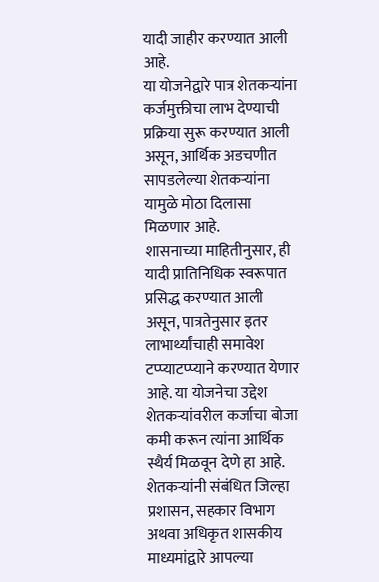यादी जाहीर करण्यात आली आहे.
या योजनेद्वारे पात्र शेतकऱ्यांना कर्जमुक्तीचा लाभ देण्याची प्रक्रिया सुरू करण्यात आली असून, आर्थिक अडचणीत सापडलेल्या शेतकऱ्यांना यामुळे मोठा दिलासा मिळणार आहे.
शासनाच्या माहितीनुसार, ही यादी प्रातिनिधिक स्वरूपात प्रसिद्ध करण्यात आली असून, पात्रतेनुसार इतर लाभार्थ्यांचाही समावेश टप्प्याटप्प्याने करण्यात येणार आहे. या योजनेचा उद्देश शेतकऱ्यांवरील कर्जाचा बोजा कमी करून त्यांना आर्थिक स्थैर्य मिळवून देणे हा आहे.
शेतकऱ्यांनी संबंधित जिल्हा प्रशासन, सहकार विभाग अथवा अधिकृत शासकीय माध्यमांद्वारे आपल्या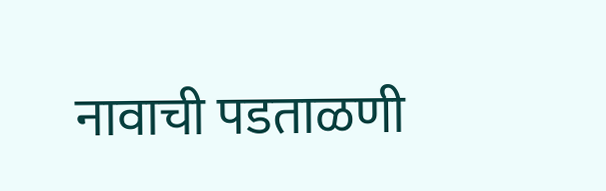नावाची पडताळणी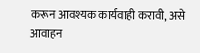करून आवश्यक कार्यवाही करावी, असे आवाहन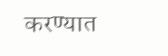करण्यात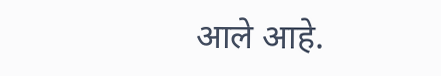आले आहे.